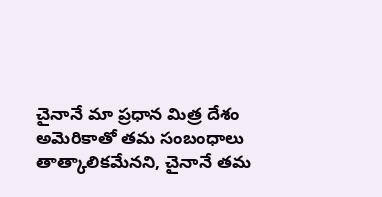చైనానే మా ప్రధాన మిత్ర దేశం
అమెరికాతో తమ సంబంధాలు తాత్కాలికమేనని, చైనానే తమ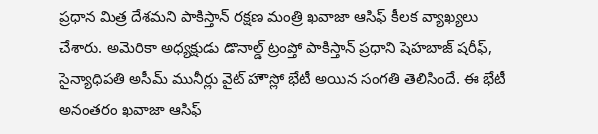ప్రధాన మిత్ర దేశమని పాకిస్తాన్ రక్షణ మంత్రి ఖవాజా ఆసిఫ్ కీలక వ్యాఖ్యలు చేశారు. అమెరికా అధ్యక్షుడు డొనాల్డ్ ట్రంప్తో పాకిస్తాన్ ప్రధాని షెహబాజ్ షరీఫ్, సైన్యాధిపతి అసీమ్ మునీర్లు వైట్ హౌస్లో భేటీ అయిన సంగతి తెలిసిందే. ఈ భేటీ అనంతరం ఖవాజా ఆసిఫ్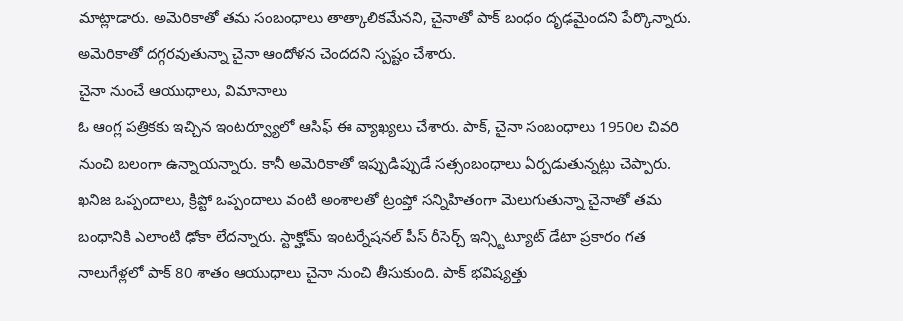మాట్లాడారు. అమెరికాతో తమ సంబంధాలు తాత్కాలికమేనని, చైనాతో పాక్ బంధం దృఢమైందని పేర్కొన్నారు. అమెరికాతో దగ్గరవుతున్నా చైనా ఆందోళన చెందదని స్పష్టం చేశారు.
చైనా నుంచే ఆయుధాలు, విమానాలు
ఓ ఆంగ్ల పత్రికకు ఇచ్చిన ఇంటర్వ్యూలో ఆసిఫ్ ఈ వ్యాఖ్యలు చేశారు. పాక్, చైనా సంబంధాలు 1950ల చివరి నుంచి బలంగా ఉన్నాయన్నారు. కానీ అమెరికాతో ఇప్పుడిప్పుడే సత్సంబంధాలు ఏర్పడుతున్నట్లు చెప్పారు. ఖనిజ ఒప్పందాలు, క్రిప్టో ఒప్పందాలు వంటి అంశాలతో ట్రంప్తో సన్నిహితంగా మెలుగుతున్నా చైనాతో తమ బంధానికి ఎలాంటి ఢోకా లేదన్నారు. స్టాక్హోమ్ ఇంటర్నేషనల్ పీస్ రీసెర్చ్ ఇన్స్టిట్యూట్ డేటా ప్రకారం గత నాలుగేళ్లలో పాక్ 80 శాతం ఆయుధాలు చైనా నుంచి తీసుకుంది. పాక్ భవిష్యత్తు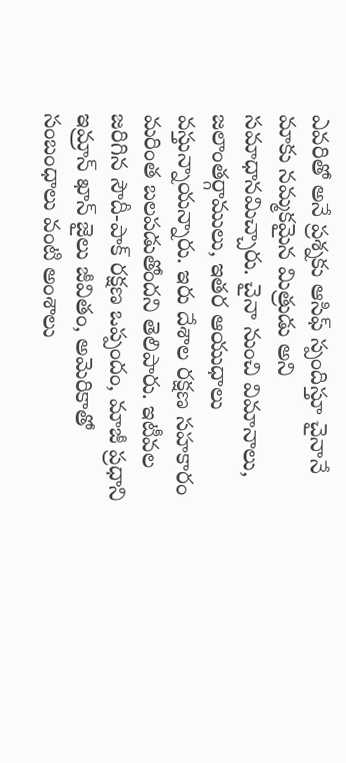ఎవరితో అనే ప్రశ్నకు ఆసిఫ్ స్పందిస్తూ చైనానే మాకు నమ్మకమైన మిత్రుడు అని సమాధానమిచ్చారు. చైనా నుంచి విమానాలు, జలాంతర్గాములు, ఇతర ఆయుధాలు వస్తున్నాయన్నారు. ఇరు దేశాల రక్షణ సహకారం మరింత బలపడుతోందని తెలిపారు. ఇటీవల జరిగిన సౌదీ-పాక్ రక్షణ ఒప్పందం, మాజీ ప్రధాని ఇమ్రాన్ ఖాన్ జైలు జీవితం, అమెరికాతో సంబంధాలు వంటి అంశాలు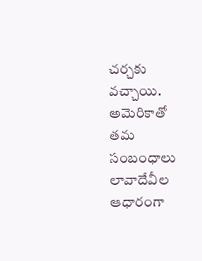చర్చకు వచ్చాయి.
అమెరికాతో తమ సంబంధాలు లావాదేవీల ఆధారంగా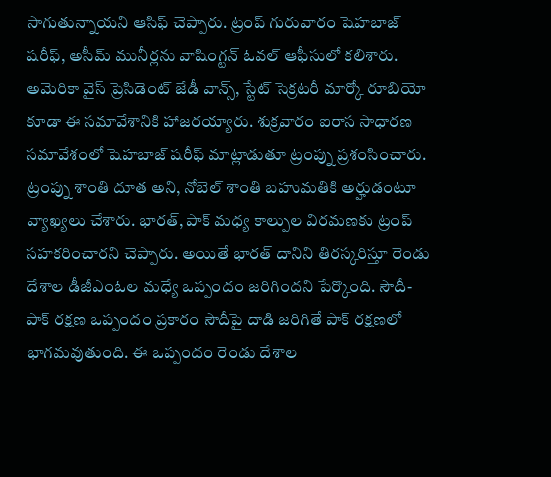సాగుతున్నాయని ఆసిఫ్ చెప్పారు. ట్రంప్ గురువారం షెహబాజ్ షరీఫ్, అసీమ్ మునీర్లను వాషింగ్టన్ ఓవల్ ఆఫీసులో కలిశారు. అమెరికా వైస్ ప్రెసిడెంట్ జేడీ వాన్స్, స్టేట్ సెక్రటరీ మార్కో రూబియో కూడా ఈ సమావేశానికి హాజరయ్యారు. శుక్రవారం ఐరాస సాధారణ సమావేశంలో షెహబాజ్ షరీఫ్ మాట్లాడుతూ ట్రంప్ను ప్రశంసించారు. ట్రంప్ను శాంతి దూత అని, నోబెల్ శాంతి బహుమతికి అర్హుడంటూ వ్యాఖ్యలు చేశారు. భారత్, పాక్ మధ్య కాల్పుల విరమణకు ట్రంప్ సహకరించారని చెప్పారు. అయితే భారత్ దానిని తిరస్కరిస్తూ రెండు దేశాల డీజీఎంఓల మధ్యే ఒప్పందం జరిగిందని పేర్కొంది. సౌదీ-పాక్ రక్షణ ఒప్పందం ప్రకారం సౌదీపై దాడి జరిగితే పాక్ రక్షణలో భాగమవుతుంది. ఈ ఒప్పందం రెండు దేశాల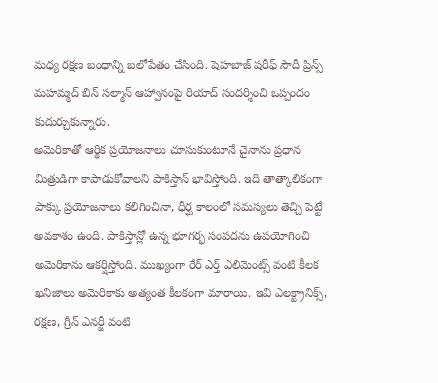మధ్య రక్షణ బంధాన్ని బలోపేతం చేసింది. షెహబాజ్ షరీఫ్ సౌదీ ప్రిన్స్ మహమ్మద్ బిన్ సల్మాన్ ఆహ్వానంపై రియాద్ సందర్శించి ఒప్పందం కుదుర్చుకున్నారు.
అమెరికాతో ఆర్థిక ప్రయోజనాలు చూసుకుంటూనే చైనాను ప్రధాన మిత్రుడిగా కాపాడుకోవాలని పాకిస్తాన్ భావిస్తోంది. ఇది తాత్కాలికంగా పాక్కు ప్రయోజనాలు కలిగించినా, ధీర్ఘ కాలంలో సమస్యలు తెచ్చి పెట్టే అవకాశం ఉంది. పాకిస్తాన్లో ఉన్న భూగర్భ సంపదను ఉపయోగించి అమెరికాను ఆకర్షిస్తోంది. ముఖ్యంగా రేర్ ఎర్త్ ఎలిమెంట్స్ వంటి కీలక ఖనిజాలు అమెరికాకు అత్యంత కీలకంగా మారాయి. ఇవి ఎలక్ట్రానిక్స్, రక్షణ, గ్రీన్ ఎనర్జీ వంటి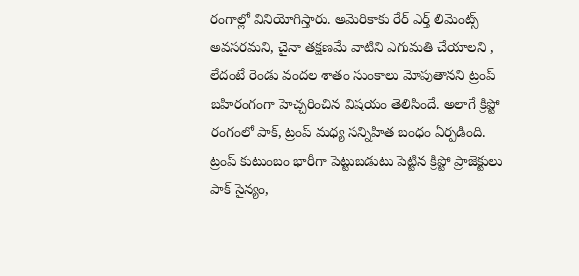రంగాల్లో వినియోగిస్తారు. అమెరికాకు రేర్ ఎర్త్ లిమెంట్స్ అవసరమని, చైనా తక్షణమే వాటిని ఎగుమతి చేయాలని , లేదంటే రెండు వందల శాతం సుంకాలు మోపుతానని ట్రంప్ బహిరంగంగా హెచ్చరించిన విషయం తెలిసిందే. అలాగే క్రిప్టో రంగంలో పాక్, ట్రంప్ మధ్య సన్నిహిత బంధం ఏర్పడింది. ట్రంప్ కుటుంబం భారీగా పెట్టుబడుటు పెట్టిన క్రిప్టో ప్రాజెక్టులు పాక్ సైన్యం,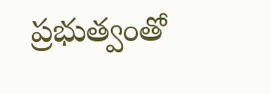ప్రభుత్వంతో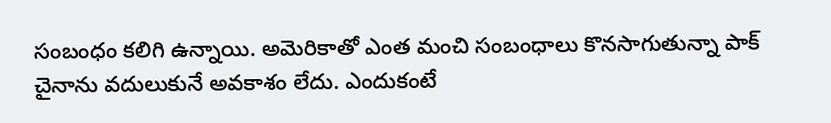సంబంధం కలిగి ఉన్నాయి. అమెరికాతో ఎంత మంచి సంబంధాలు కొనసాగుతున్నా పాక్ చైనాను వదులుకునే అవకాశం లేదు. ఎందుకంటే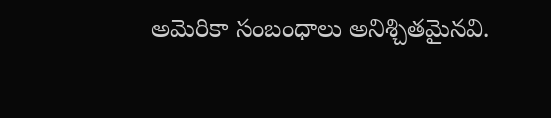అమెరికా సంబంధాలు అనిశ్చితమైనవి.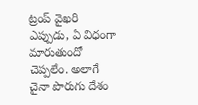ట్రంప్ వైఖరి ఎప్పుడు, ఏ విధంగా మారుతుందో చెప్పలేం. అలాగే చైనా పొరుగు దేశం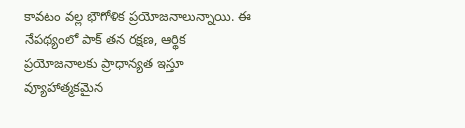కావటం వల్ల భౌగోళిక ప్రయోజనాలున్నాయి. ఈ నేపథ్యంలో పాక్ తన రక్షణ, ఆర్థిక ప్రయోజనాలకు ప్రాధాన్యత ఇస్తూ వ్యూహాత్మకమైన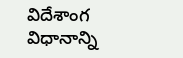విదేశాంగ విధానాన్ని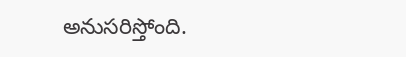అనుసరిస్తోంది.